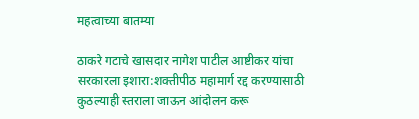महत्वाच्या बातम्या

ठाकरे गटाचे खासदार नागेश पाटील आष्टीकर यांचा सरकारला इशारा:शक्तीपीठ महामार्ग रद्द करण्यासाठी कुठल्याही स्तराला जाऊन आंदोलन करू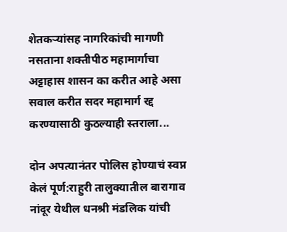शेतकऱ्यांसह नागरिकांची मागणी नसताना शक्तीपीठ महामार्गाचा अट्टाहास शासन का करीत आहे असा सवाल करीत सदर महामार्ग रद्द करण्यासाठी कुठल्याही स्तराला...

दोन अपत्यानंतर पोलिस होण्याचं स्वप्न केलं पूर्ण:राहुरी तालुक्यातील बारागाव नांदूर येथील धनश्री मंडलिक यांची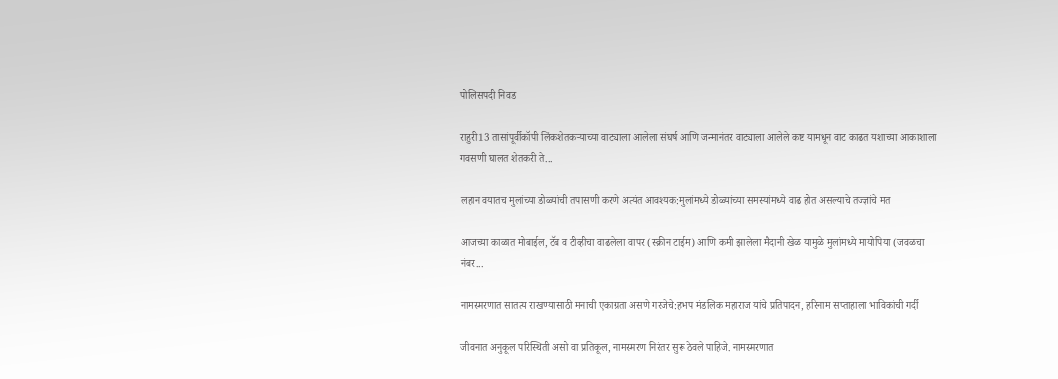पोलिसपदी निवड

राहुरी13 तासांपूर्वीकॉपी लिंकशेतकऱ्याच्या वाट्याला आलेला संघर्ष आणि जन्मानंतर वाट्याला आलेले कष्ट यामधून वाट काढत यशाच्या आकाशाला गवसणी घालत शेतकरी ते...

लहान वयातच मुलांच्या डोळ्यांची तपासणी करणे अत्यंत आवश्यक:मुलांमध्ये डोळ्यांच्या समस्यांमध्ये वाढ होत असल्याचे तज्ज्ञांचे मत

आजच्या काळात मोबाईल, टॅब व टीव्हीचा वाढलेला वापर (स्क्रीन टाईम) आणि कमी झालेला मैदानी खेळ यामुळे मुलांमध्ये मायोपिया (जवळचा नंबर...

नामस्मरणात सातत्य राखण्यासाठी मनाची एकाग्रता असणे गरजेचे:हभप मंडलिक महाराज यांचे प्रतिपादन, हरिनाम सप्ताहाला भाविकांची गर्दी

जीवनात अनुकूल परिस्थिती असो वा प्रतिकूल, नामस्मरण निरंतर सुरू ठेवले पाहिजे. नामस्मरणात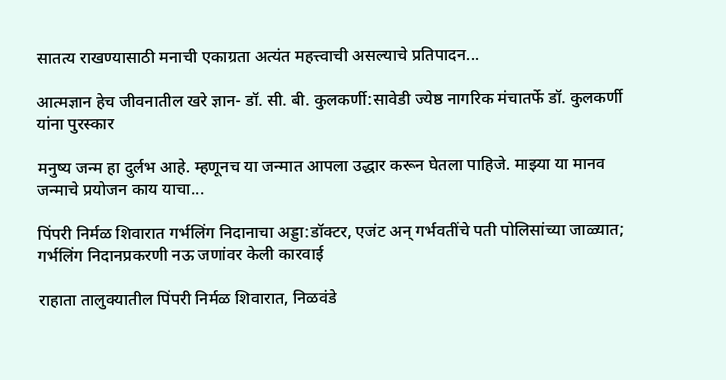सातत्य राखण्यासाठी मनाची एकाग्रता अत्यंत महत्त्वाची असल्याचे प्रतिपादन...

आत्मज्ञान हेच जीवनातील खरे ज्ञान- डॉ. सी. बी. कुलकर्णी:सावेडी ज्येष्ठ नागरिक मंचातर्फे डॉ. कुलकर्णी यांना पुरस्कार

मनुष्य जन्म हा दुर्लभ आहे. म्हणूनच या जन्मात आपला उद्धार करून घेतला पाहिजे. माझ्या या मानव जन्माचे प्रयोजन काय याचा...

पिंपरी निर्मळ शिवारात गर्भलिंग निदानाचा अड्डा:डॉक्टर, एजंट अन् गर्भवतींचे पती पोलिसांच्या जाळ्यात; गर्भलिंग निदानप्रकरणी नऊ जणांवर केली कारवाई

राहाता तालुक्यातील पिंपरी निर्मळ शिवारात, निळवंडे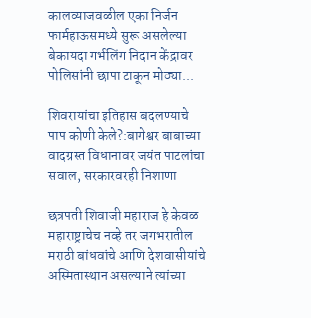कालव्याजवळील एका निर्जन फार्महाऊसमध्ये सुरू असलेल्या बेकायदा गर्भलिंग निदान केंद्रावर पोलिसांनी छापा टाकून मोठ्या...

शिवरायांचा इतिहास बदलण्याचे पाप कोणी केले?:बागेश्वर बाबाच्या वादग्रस्त विधानावर जयंत पाटलांचा सवाल, सरकारवरही निशाणा

छत्रपती शिवाजी महाराज हे केवळ महाराष्ट्राचेच नव्हे तर जगभरातील मराठी बांधवांचे आणि देशवासीयांचे अस्मितास्थान असल्याने त्यांच्या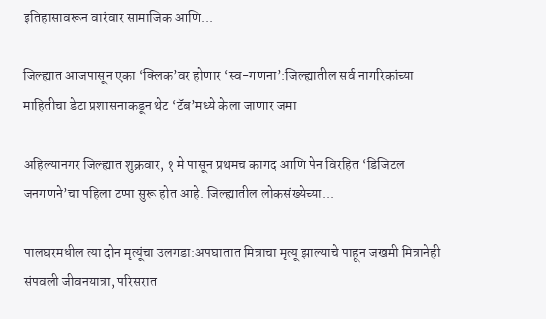इतिहासावरून वारंवार सामाजिक आणि...

जिल्ह्यात आजपासून एका ‘क्लिक’वर होणार ‘स्व-गणना’:जिल्ह्यातील सर्व नागरिकांच्या माहितीचा डेटा प्रशासनाकडून थेट ‘टॅब’मध्ये केला जाणार जमा

अहिल्यानगर जिल्ह्यात शुक्रवार, १ मे पासून प्रथमच कागद आणि पेन विरहित ‘डिजिटल जनगणने’चा पहिला टप्पा सुरू होत आहे. जिल्ह्यातील लोकसंख्येच्या...

पालघरमधील त्या दोन मृत्यूंचा उलगडा:अपघातात मित्राचा मृत्यू झाल्याचे पाहून जखमी मित्रानेही संपवली जीवनयात्रा, परिसरात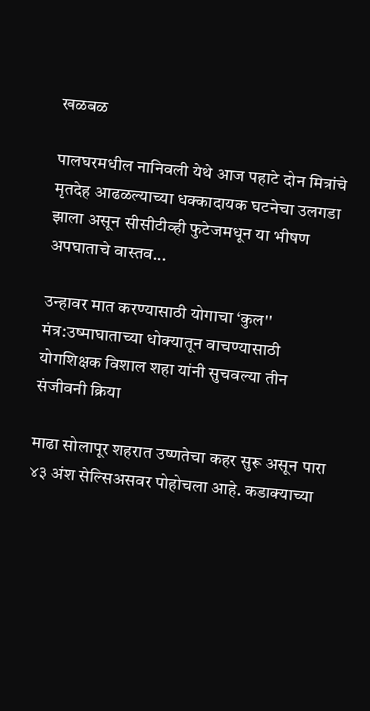खळबळ

पालघरमधील नानिवली येथे आज पहाटे दोन मित्रांचे मृतदेह आढळल्याच्या धक्कादायक घटनेचा उलगडा झाला असून सीसीटीव्ही फुटेजमधून या भीषण अपघाताचे वास्तव...

उन्हावर मात करण्यासाठी योगाचा ‘कुल'' मंत्र:उष्माघाताच्या धोक्यातून वाचण्यासाठी योगशिक्षक विशाल शहा यांनी सुचवल्या तीन संजीवनी क्रिया

माढा सोलापूर शहरात उष्णतेचा कहर सुरू असून पारा ४३ अंश सेल्सिअसवर पोहोचला आहे. कडाक्याच्या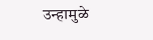उन्हामुळे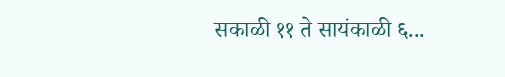सकाळी ११ ते सायंकाळी ६...